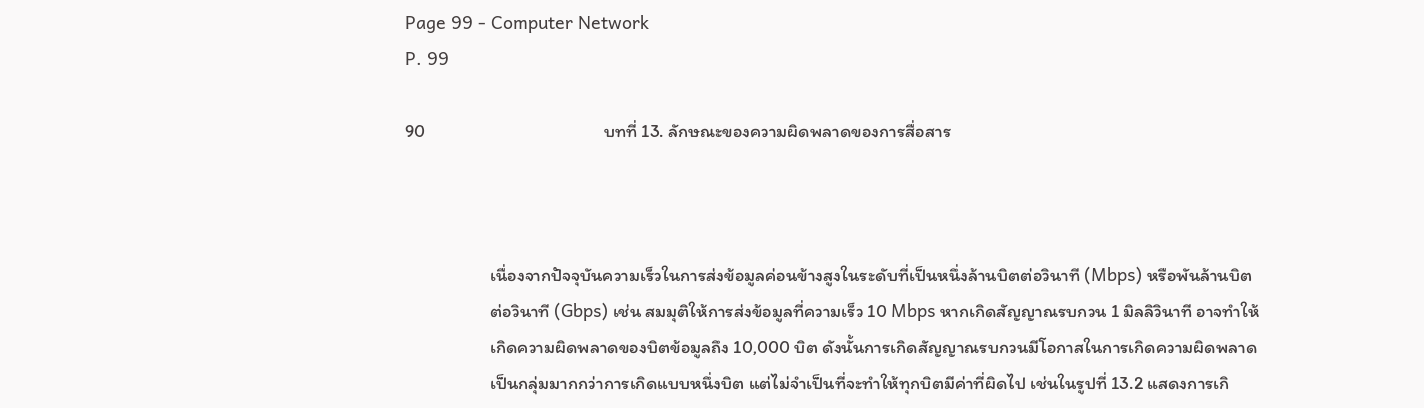Page 99 - Computer Network
P. 99

90                                            บทที่ 13. ลักษณะของความผิดพลาดของการสื่อสาร



                     เนื่องจากปัจจุบันความเร็วในการส่งข้อมูลค่อนข้างสูงในระดับที่เป็นหนึ่งล้านบิตต่อวินาที (Mbps) หรือพันล้านบิต
                     ต่อวินาที (Gbps) เช่น สมมุติให้การส่งข้อมูลที่ความเร็ว 10 Mbps หากเกิดสัญญาณรบกวน 1 มิลลิวินาที อาจทำให้
                     เกิดความผิดพลาดของบิตข้อมูลถึง 10,000 บิต ดังนั้นการเกิดสัญญาณรบกวนมีโอกาสในการเกิดความผิดพลาด
                     เป็นกลุ่มมากกว่าการเกิดแบบหนึ่งบิต แต่ไม่จำเป็นที่จะทำให้ทุกบิตมีค่าที่ผิดไป เช่นในรูปที่ 13.2 แสดงการเกิ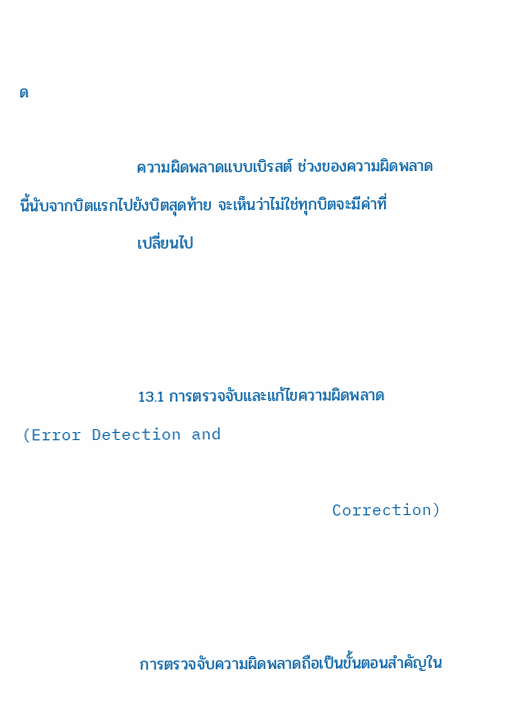ด

                     ความผิดพลาดแบบเบิรสต์ ช่วงของความผิดพลาดนี้นับจากบิตแรกไปยังบิตสุดท้าย จะเห็นว่าไม่ใช่ทุกบิตจะมีค่าที่
                     เปลี่ยนไป



                     13.1 การตรวจจับและแก้ไขความผิดพลาด (Error Detection and

                               Correction)



                     การตรวจจับความผิดพลาดถือเป็นขั้นตอนสำคัญใน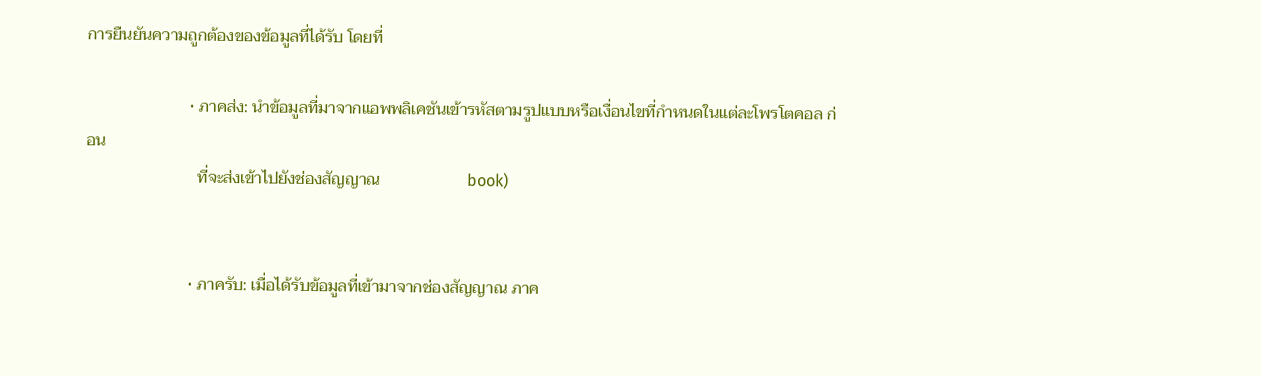การยืนยันความถูกต้องของข้อมูลที่ได้รับ โดยที่

                         • ภาคส่ง: นำข้อมูลที่มาจากแอพพลิเคชันเข้ารหัสตามรูปแบบหรือเงื่อนไขที่กำหนดในแต่ละโพรโตคอล ก่อน
                           ที่จะส่งเข้าไปยังช่องสัญญาณ                     book)


                         • ภาครับ: เมื่อได้รับข้อมูลที่เข้ามาจากช่องสัญญาณ ภาค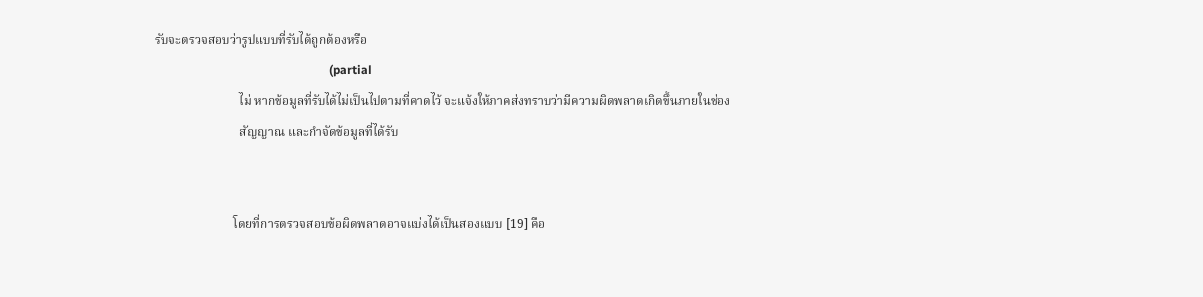รับจะตรวจสอบว่ารูปแบบที่รับได้ถูกต้องหรือ
                                                          (partial
                           ไม่ หากข้อมูลที่รับได้ไม่เป็นไปตามที่คาดไว้ จะแจ้งให้ภาคส่งทราบว่ามีความผิดพลาดเกิดขึ้นภายในช่อง
                           สัญญาณ และกำจัดข้อมูลที่ได้รับ


                         โดยที่การตรวจสอบข้อผิดพลาดอาจแบ่งได้เป็นสองแบบ [19] คือ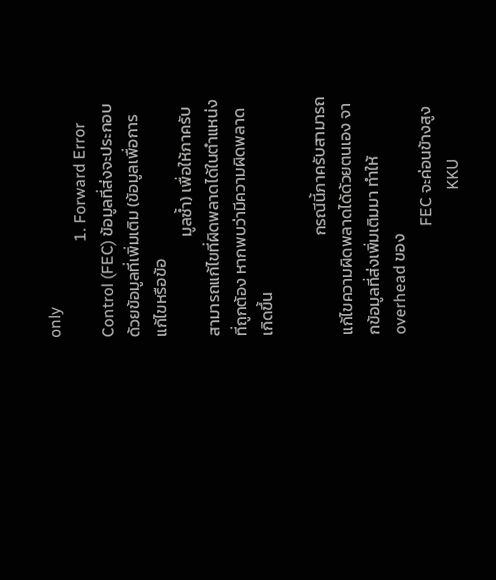only
                        1. Forward Error Control (FEC) ข้อมูลที่ส่งจะประกอบด้วยข้อมูลที่เพิ่มเติม (ข้อมูลเพื่อการแก้ไขหรือข้อ
                           มูลซํ้า) เพื่อให้ภาครับสามารถแก้ไขที่ผิดพลาดได้ในตำแหน่งที่ถูกต้อง หากพบว่ามีความผิดพลาดเกิดขึ้น

                           กรณีนี้ภาครับสามารถแก้ไขความผิดพลาดได้ด้วยตนเอง จากข้อมูลที่ส่งเพิ่มเติมมา ทำให้ overhead ของ
                           FEC จะค่อนข้างสูง
                                    KKU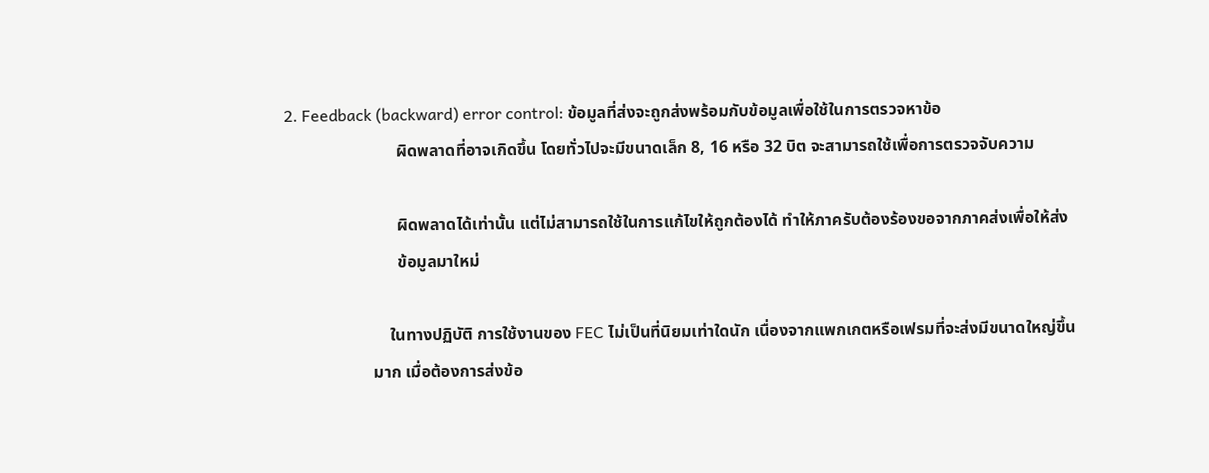2. Feedback (backward) error control: ข้อมูลที่ส่งจะถูกส่งพร้อมกับข้อมูลเพื่อใช้ในการตรวจหาข้อ
                           ผิดพลาดที่อาจเกิดขึ้น โดยทั่วไปจะมีขนาดเล็ก 8, 16 หรือ 32 บิต จะสามารถใช้เพื่อการตรวจจับความ

                           ผิดพลาดได้เท่านั้น แต่ไม่สามารถใช้ในการแก้ไขให้ถูกต้องได้ ทำให้ภาครับต้องร้องขอจากภาคส่งเพื่อให้ส่ง
                           ข้อมูลมาใหม่

                         ในทางปฏิบัติ การใช้งานของ FEC ไม่เป็นที่นิยมเท่าใดนัก เนื่องจากแพกเกตหรือเฟรมที่จะส่งมีขนาดใหญ่ขึ้น
                     มาก เมื่อต้องการส่งข้อ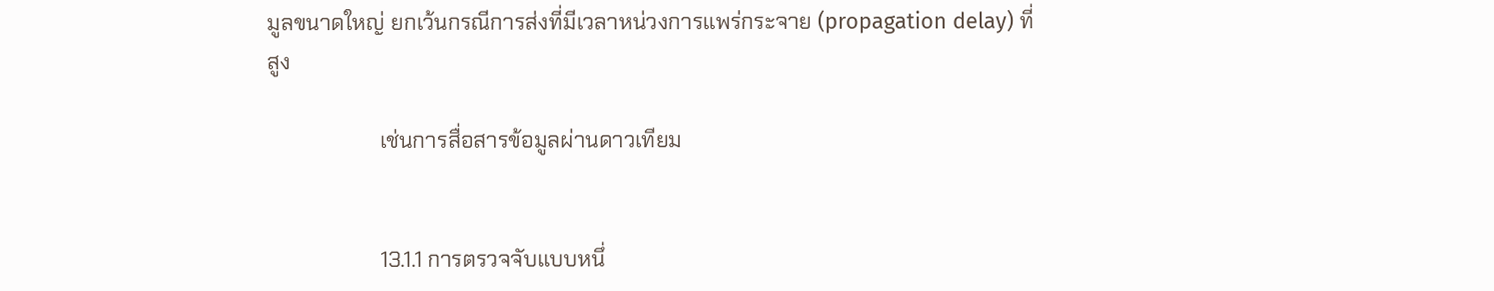มูลขนาดใหญ่ ยกเว้นกรณีการส่งที่มีเวลาหน่วงการแพร่กระจาย (propagation delay) ที่สูง

                     เช่นการสื่อสารข้อมูลผ่านดาวเทียม


                     13.1.1 การตรวจจับแบบหนึ่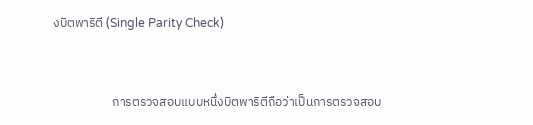งบิตพาริตี (Single Parity Check)


                     การตรวจสอบแบบหนึ่งบิตพาริตีถือว่าเป็นการตรวจสอบ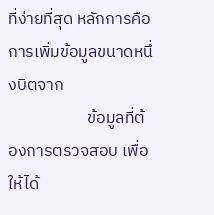ที่ง่ายที่สุด หลักการคือการเพิ่มข้อมูลขนาดหนึ่งบิตจาก
                     ข้อมูลที่ต้องการตรวจสอบ เพื่อให้ได้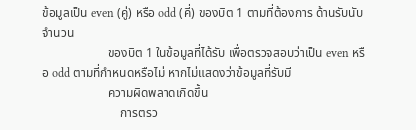ข้อมูลเป็น even (คู่) หรือ odd (คี่) ของบิต 1 ตามที่ต้องการ ด้านรับนับจำนวน
                     ของบิต 1 ในข้อมูลที่ได้รับ เพื่อตรวจสอบว่าเป็น even หรือ odd ตามที่กำหนดหรือไม่ หากไม่แสดงว่าข้อมูลที่รับมี
                     ความผิดพลาดเกิดขึ้น
                         การตรว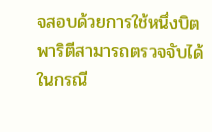จสอบด้วยการใช้หนึ่งบิตพาริตีสามารถตรวจจับได้ในกรณี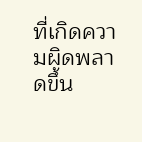ที่เกิดความผิดพลาดขึ้น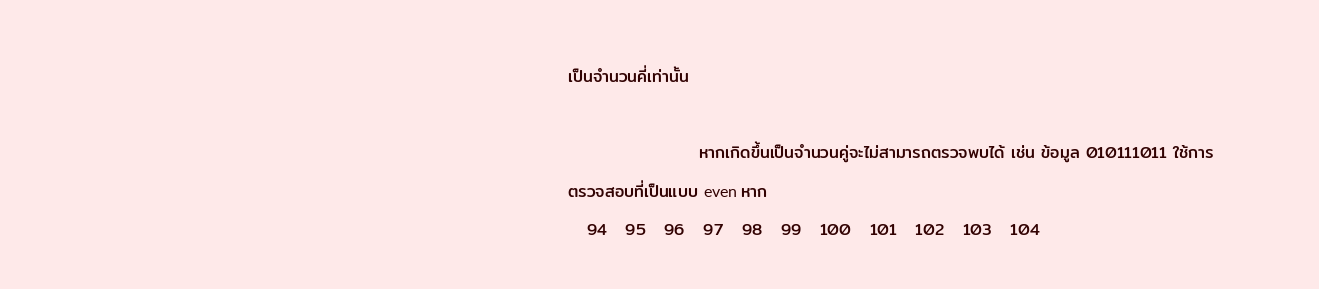เป็นจำนวนคี่เท่านั้น

                     หากเกิดขึ้นเป็นจำนวนคู่จะไม่สามารถตรวจพบได้ เช่น ข้อมูล 010111011 ใช้การตรวจสอบที่เป็นแบบ even หาก
   94   95   96   97   98   99   100   101   102   103   104